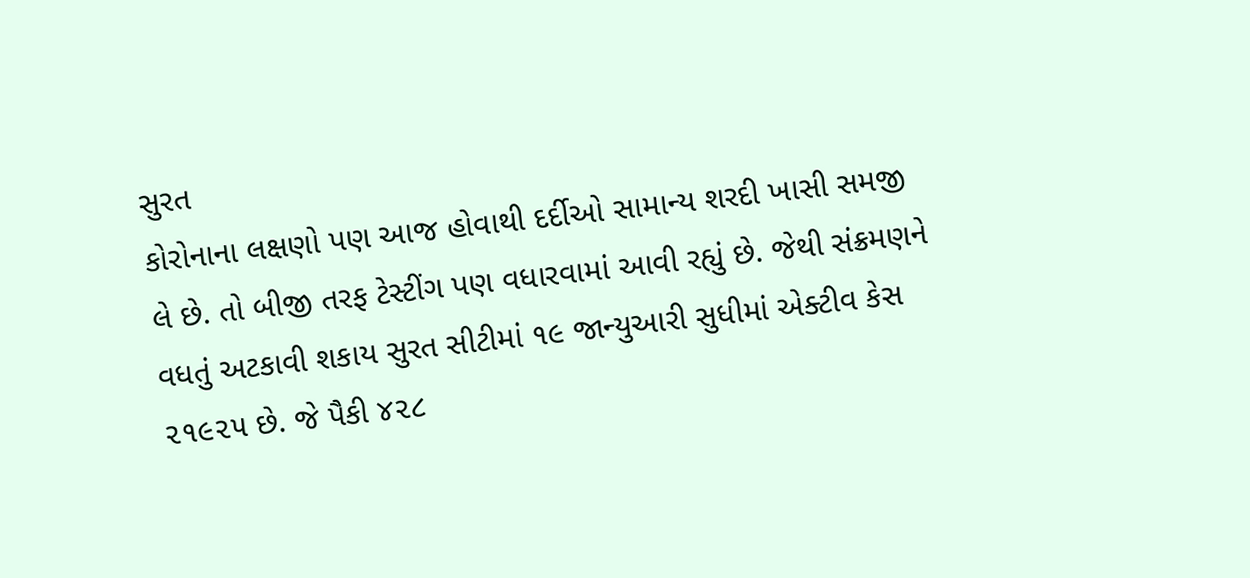સુરત
કોરોનાના લક્ષણો પણ આજ હોવાથી દર્દીઓ સામાન્ય શરદી ખાસી સમજી લે છે. તો બીજી તરફ ટેસ્ટીંગ પણ વધારવામાં આવી રહ્યું છે. જેથી સંક્રમણને વધતું અટકાવી શકાય સુરત સીટીમાં ૧૯ જાન્યુઆરી સુધીમાં એક્ટીવ કેસ ૨૧૯૨૫ છે. જે પૈકી ૪૨૮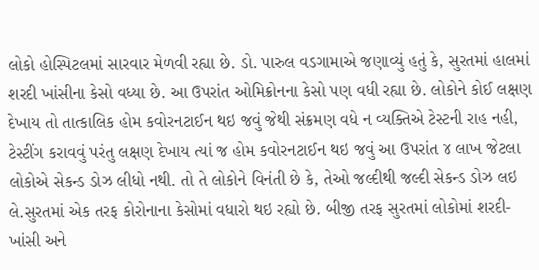લોકો હોસ્પિટલમાં સારવાર મેળવી રહ્યા છે. ડો. પારુલ વડગામાએ જણાવ્યું હતું કે, સુરતમાં હાલમાં શરદી ખાંસીના કેસો વધ્યા છે. આ ઉપરાંત ઓમિક્રોનના કેસો પણ વધી રહ્યા છે. લોકોને કોઈ લક્ષણ દેખાય તો તાત્કાલિક હોમ કવોરનટાઈન થઇ જવું જેથી સંક્રમણ વધે ન વ્યક્તિએ ટેસ્ટની રાહ નહી, ટેસ્ટીંગ કરાવવું પરંતુ લક્ષણ દેખાય ત્યાં જ હોમ કવોરનટાઈન થઇ જવું આ ઉપરાંત ૪ લાખ જેટલા લોકોએ સેકન્ડ ડોઝ લીધો નથી. તો તે લોકોને વિનંતી છે કે, તેઓ જલ્દીથી જલ્દી સેકન્ડ ડોઝ લઇ લે.સુરતમાં એક તરફ કોરોનાના કેસોમાં વધારો થઇ રહ્યો છે. બીજી તરફ સુરતમાં લોકોમાં શરદી-ખાંસી અને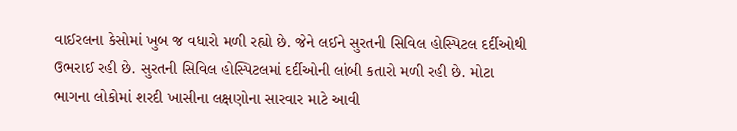વાઈરલના કેસોમાં ખુબ જ વધારો મળી રહ્યો છે. જેને લઈને સુરતની સિવિલ હોસ્પિટલ દર્દીઓથી ઉભરાઈ રહી છે. સુરતની સિવિલ હોસ્પિટલમાં દર્દીઓની લાંબી કતારો મળી રહી છે. મોટા ભાગના લોકોમાં શરદી ખાસીના લક્ષણોના સારવાર માટે આવી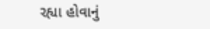રહ્યા હોવાનું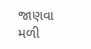જાણવા મળી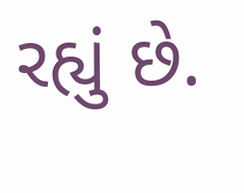રહ્યું છે.